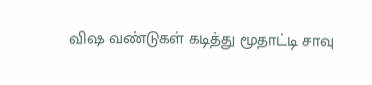விஷ வண்டுகள் கடித்து மூதாட்டி சாவு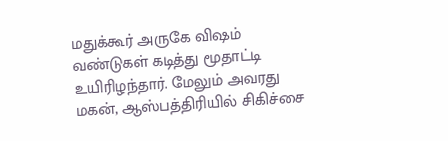மதுக்கூர் அருகே விஷம் வண்டுகள் கடித்து மூதாட்டி உயிரிழந்தார். மேலும் அவரது மகன், ஆஸ்பத்திரியில் சிகிச்சை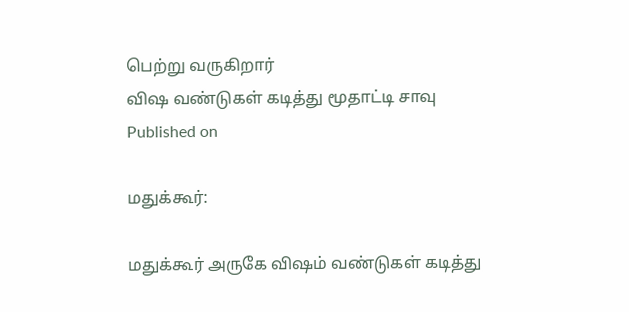பெற்று வருகிறார்
விஷ வண்டுகள் கடித்து மூதாட்டி சாவு
Published on

மதுக்கூர்:

மதுக்கூர் அருகே விஷம் வண்டுகள் கடித்து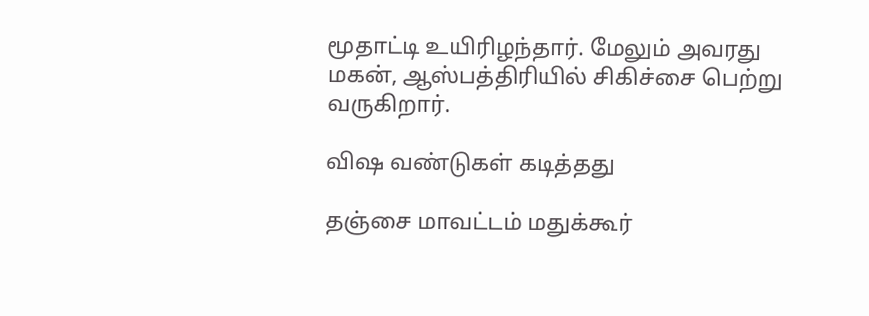மூதாட்டி உயிரிழந்தார். மேலும் அவரது மகன், ஆஸ்பத்திரியில் சிகிச்சை பெற்று வருகிறார்.

விஷ வண்டுகள் கடித்தது

தஞ்சை மாவட்டம் மதுக்கூர்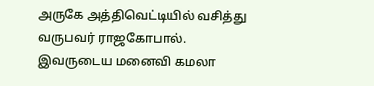அருகே அத்திவெட்டியில் வசித்து வருபவர் ராஜகோபால். இவருடைய மனைவி கமலா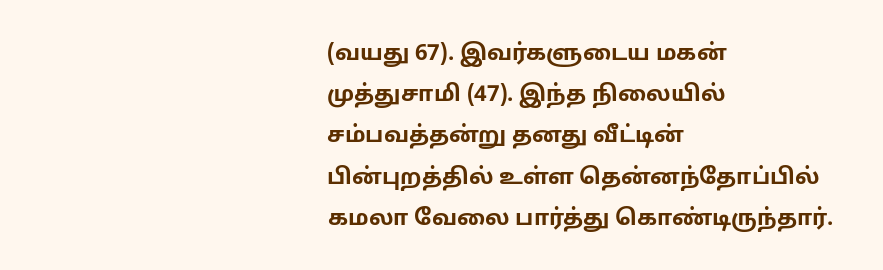(வயது 67). இவர்களுடைய மகன் முத்துசாமி (47). இந்த நிலையில் சம்பவத்தன்று தனது வீட்டின் பின்புறத்தில் உள்ள தென்னந்தோப்பில் கமலா வேலை பார்த்து கொண்டிருந்தார்.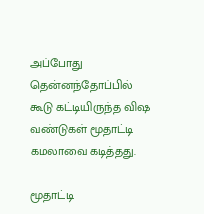அப்போது தென்னந்தோப்பில் கூடு கட்டியிருந்த விஷ வண்டுகள் மூதாட்டி கமலாவை கடித்தது.

மூதாட்டி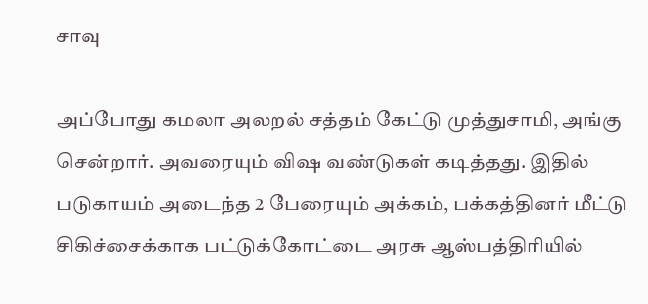சாவு

அப்போது கமலா அலறல் சத்தம் கேட்டு முத்துசாமி, அங்கு சென்றார். அவரையும் விஷ வண்டுகள் கடித்தது. இதில் படுகாயம் அடைந்த 2 பேரையும் அக்கம், பக்கத்தினர் மீட்டு சிகிச்சைக்காக பட்டுக்கோட்டை அரசு ஆஸ்பத்திரியில்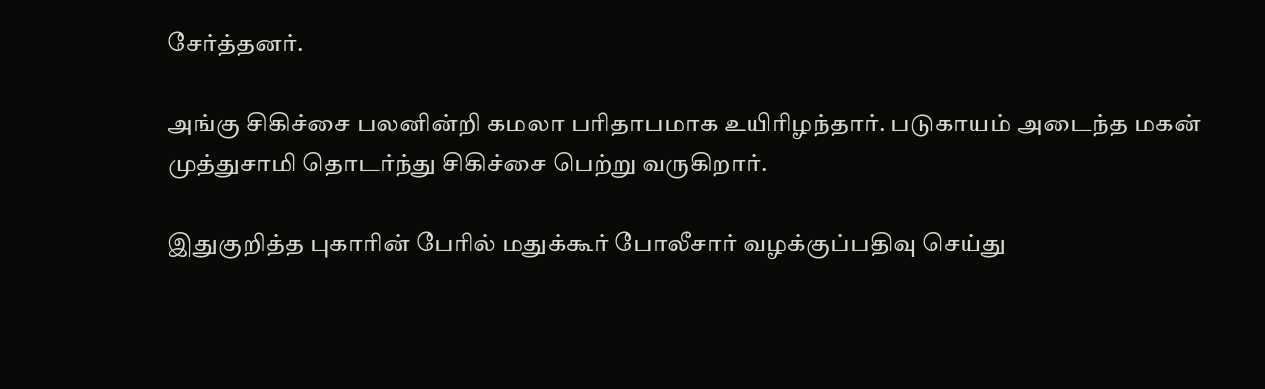சேர்த்தனர்.

அங்கு சிகிச்சை பலனின்றி கமலா பரிதாபமாக உயிரிழந்தார். படுகாயம் அடைந்த மகன் முத்துசாமி தொடர்ந்து சிகிச்சை பெற்று வருகிறார்.

இதுகுறித்த புகாரின் பேரில் மதுக்கூர் போலீசார் வழக்குப்பதிவு செய்து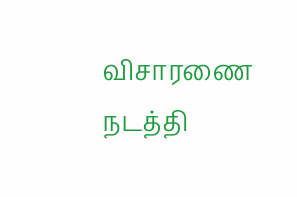விசாரணை நடத்தி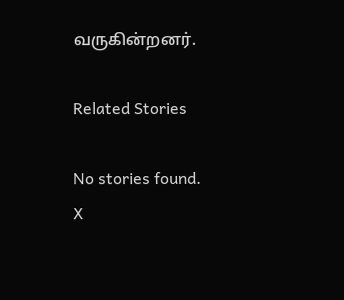வருகின்றனர்.

Related Stories

No stories found.
X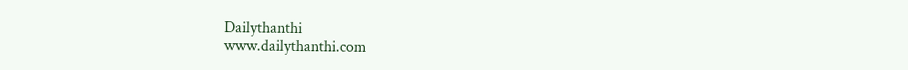Dailythanthi
www.dailythanthi.com